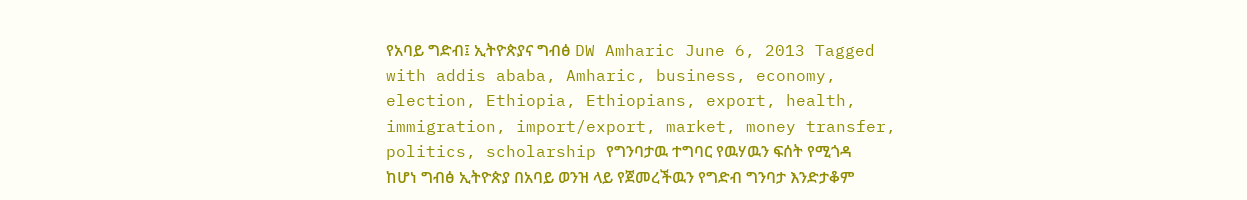የአባይ ግድብ፤ ኢትዮጵያና ግብፅ DW Amharic June 6, 2013 Tagged with addis ababa, Amharic, business, economy, election, Ethiopia, Ethiopians, export, health, immigration, import/export, market, money transfer, politics, scholarship የግንባታዉ ተግባር የዉሃዉን ፍሰት የሚጎዳ ከሆነ ግብፅ ኢትዮጵያ በአባይ ወንዝ ላይ የጀመረችዉን የግድብ ግንባታ እንድታቆም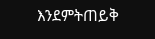እንደምትጠይቅ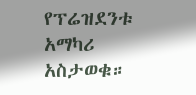የፕሬዝደንቱ አማካሪ አስታወቁ።